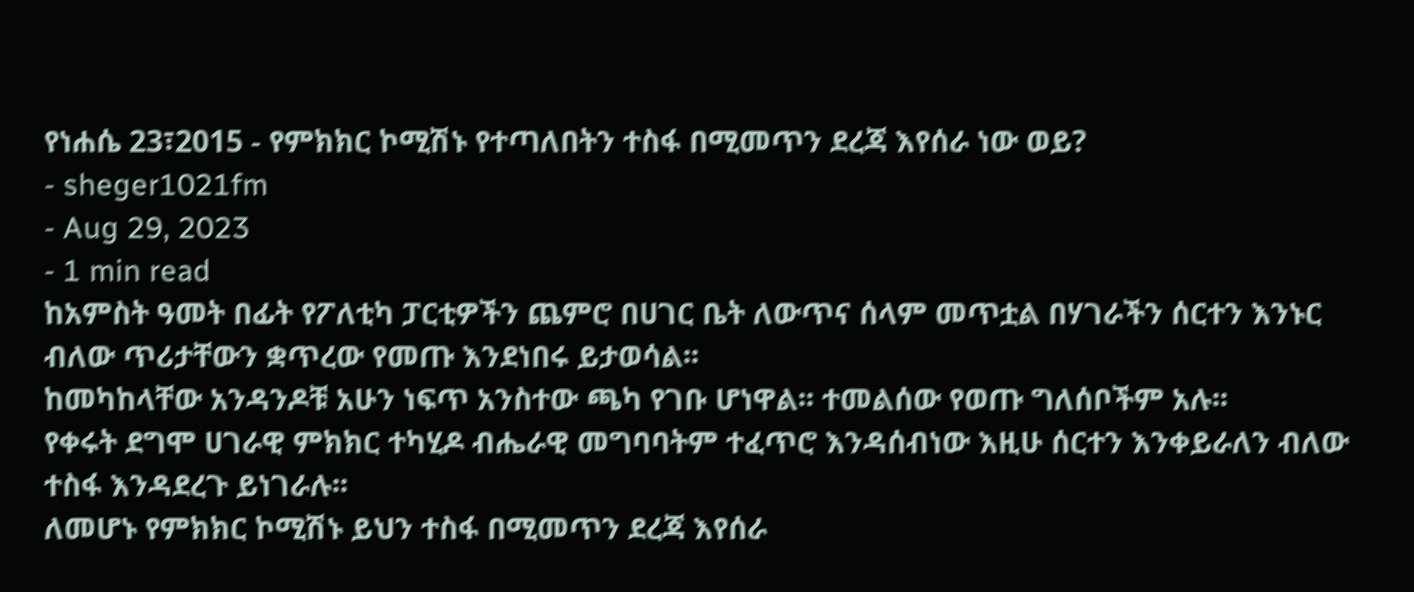የነሐሴ 23፣2015 - የምክክር ኮሚሽኑ የተጣለበትን ተስፋ በሚመጥን ደረጃ እየሰራ ነው ወይ?
- sheger1021fm
- Aug 29, 2023
- 1 min read
ከአምስት ዓመት በፊት የፖለቲካ ፓርቲዎችን ጨምሮ በሀገር ቤት ለውጥና ሰላም መጥቷል በሃገራችን ሰርተን እንኑር ብለው ጥሪታቸውን ቋጥረው የመጡ እንደነበሩ ይታወሳል፡፡
ከመካከላቸው አንዳንዶቹ አሁን ነፍጥ አንስተው ጫካ የገቡ ሆነዋል፡፡ ተመልሰው የወጡ ግለሰቦችም አሉ፡፡
የቀሩት ደግሞ ሀገራዊ ምክክር ተካሂዶ ብሔራዊ መግባባትም ተፈጥሮ እንዳሰብነው እዚሁ ሰርተን እንቀይራለን ብለው ተስፋ እንዳደረጉ ይነገራሉ፡፡
ለመሆኑ የምክክር ኮሚሽኑ ይህን ተስፋ በሚመጥን ደረጃ እየሰራ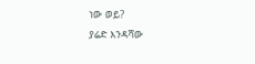ነው ወይ?
ያሬድ እንዳሻው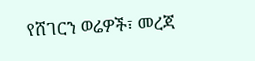የሸገርን ወሬዎች፣ መረጃ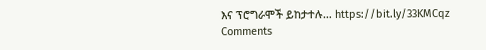እና ፕሮግራሞች ይከታተሉ… https://bit.ly/33KMCqz
Comments